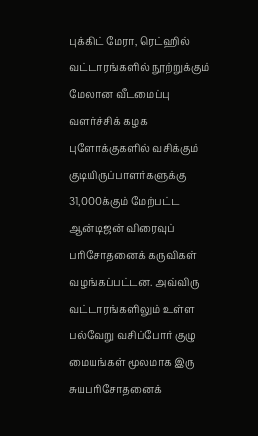புக்கிட் மேரா, ரெட்ஹில் வட்டாரங்களில் நூற்றுக்கும் மேலான வீடமைப்பு வளர்ச்சிக் கழக புளோக்குகளில் வசிக்கும் குடியிருப்பாளர்களுக்கு 31,000க்கும் மேற்பட்ட ஆன்டிஜன் விரைவுப் பரிசோதனைக் கருவிகள் வழங்கப்பட்டன. அவ்விரு வட்டாரங்களிலும் உள்ள பல்வேறு வசிப்போர் குழு மையங்கள் மூலமாக இரு சுயபரிசோதனைக்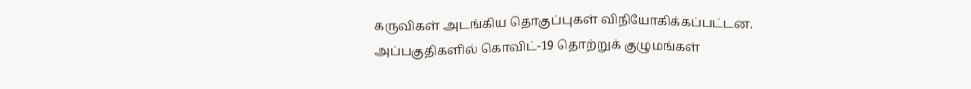கருவிகள் அடங்கிய தொகுப்புகள் விநியோகிக்கப்பட்டன. அப்பகுதிகளில் கொவிட்-19 தொற்றுக் குழுமங்கள்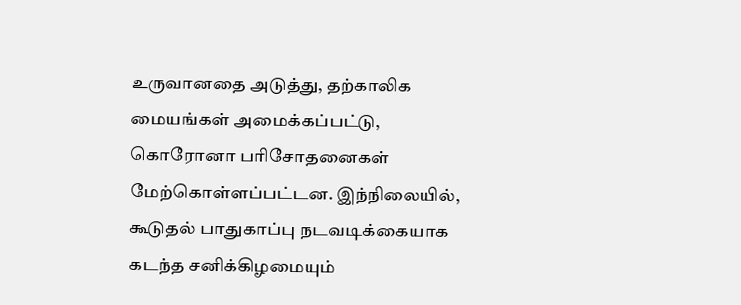உருவானதை அடுத்து, தற்காலிக மையங்கள் அமைக்கப்பட்டு, கொரோனா பரிசோதனைகள் மேற்கொள்ளப்பட்டன. இந்நிலையில், கூடுதல் பாதுகாப்பு நடவடிக்கையாக கடந்த சனிக்கிழமையும்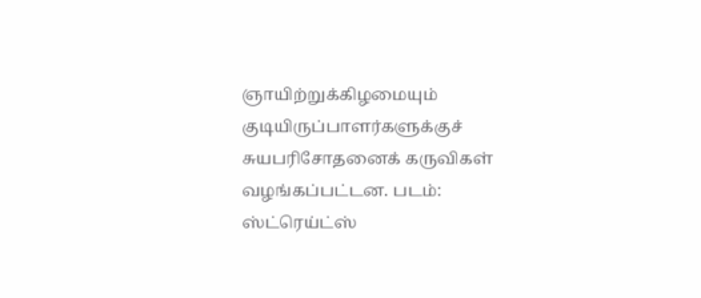ஞாயிற்றுக்கிழமையும் குடியிருப்பாளர்களுக்குச் சுயபரிசோதனைக் கருவிகள் வழங்கப்பட்டன. படம்: ஸ்ட்ரெய்ட்ஸ்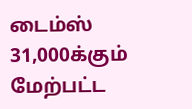டைம்ஸ்
31,000க்கும் மேற்பட்ட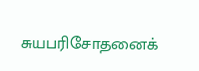சுயபரிசோதனைக்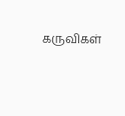கருவிகள்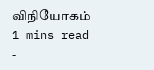விநியோகம்
1 mins read
-